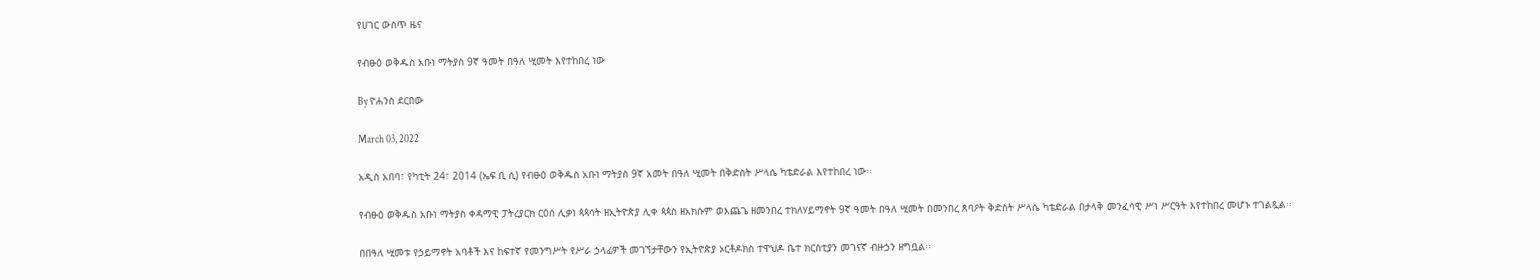የሀገር ውስጥ ዜና

የብፁዕ ወቅዱስ አቡነ ማትያስ 9ኛ ዓመት በዓለ ሢመት እየተከበረ ነው

By ዮሐንስ ደርበው

March 03, 2022

አዲስ አበባ፣ የካቲት 24፣ 2014 (ኤፍ ቢ ሲ) የብፁዕ ወቅዱስ አቡነ ማትያስ 9ኛ አመት በዓለ ሢመት በቅድስት ሥላሴ ካቴድራል እየተከበረ ነው፡፡

የብፁዕ ወቅዱስ አቡነ ማትያስ ቀዳማዊ ፓትረያርክ ርዕሰ ሊቃነ ጳጳሳት ዘኢትዮጵያ ሊቀ ጳጳስ ዘአክሱም ወእጨጌ ዘመንበረ ተክለሃይማኖት 9ኛ ዓመት በዓለ ሢመት በመንበረ ጸባዖት ቅድስት ሥላሴ ካቴድራል በታላቅ መንፈሳዊ ሥነ ሥርዓት እየተከበረ መሆኑ ተገልጿል፡፡

በበዓለ ሢመቱ የኃይማኖት አባቶች እና ከፍተኛ የመንግሥት የሥራ ኃላፊዎች መገኘታቸውን የኢትዮጵያ ኦርቶዶክስ ተዋህዶ ቤተ ክርስቲያን መገናኛ ብዙኃን ዘግቧል፡፡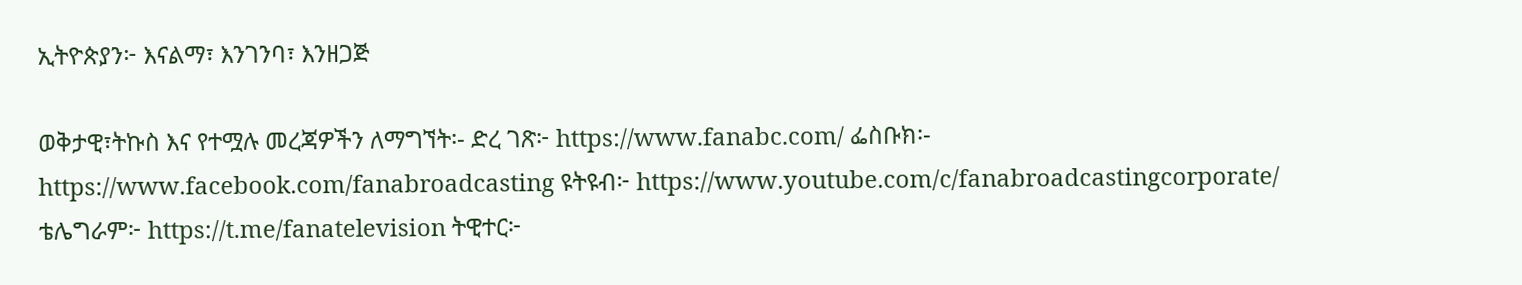ኢትዮጵያን፦ እናልማ፣ እንገንባ፣ እንዘጋጅ

ወቅታዊ፣ትኩስ እና የተሟሉ መረጃዎችን ለማግኘት፡- ድረ ገጽ፦ https://www.fanabc.com/ ፌስቡክ፡- https://www.facebook.com/fanabroadcasting ዩትዩብ፦ https://www.youtube.com/c/fanabroadcastingcorporate/ ቴሌግራም፦ https://t.me/fanatelevision ትዊተር፦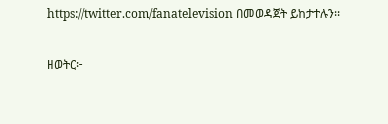https://twitter.com/fanatelevision በመወዳጀት ይከታተሉን፡፡

ዘወትር፦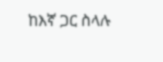ከእኛ ጋር ስላሉ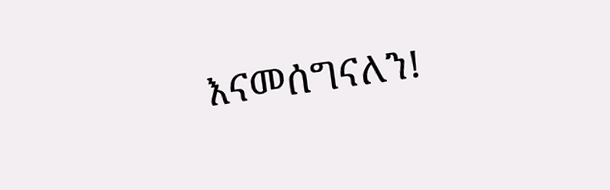እናመሰግናለን!